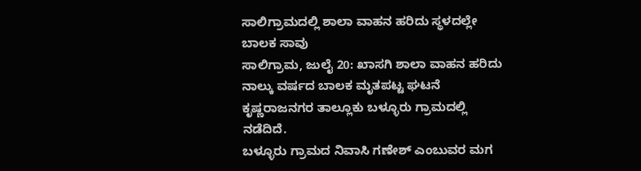ಸಾಲಿಗ್ರಾಮದಲ್ಲಿ ಶಾಲಾ ವಾಹನ ಹರಿದು ಸ್ಥಳದಲ್ಲೇ ಬಾಲಕ ಸಾವು
ಸಾಲಿಗ್ರಾಮ, ಜುಲೈ 20: ಖಾಸಗಿ ಶಾಲಾ ವಾಹನ ಹರಿದು ನಾಲ್ಕು ವರ್ಷದ ಬಾಲಕ ಮೃತಪಟ್ಟ ಘಟನೆ ಕೃಷ್ಣರಾಜನಗರ ತಾಲ್ಲೂಕು ಬಳ್ಳೂರು ಗ್ರಾಮದಲ್ಲಿ ನಡೆದಿದೆ.
ಬಳ್ಳೂರು ಗ್ರಾಮದ ನಿವಾಸಿ ಗಣೇಶ್ ಎಂಬುವರ ಮಗ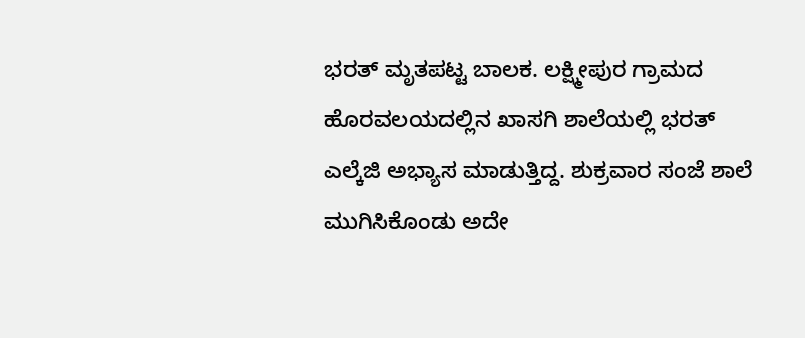ಭರತ್ ಮೃತಪಟ್ಟ ಬಾಲಕ. ಲಕ್ಷ್ಮೀಪುರ ಗ್ರಾಮದ ಹೊರವಲಯದಲ್ಲಿನ ಖಾಸಗಿ ಶಾಲೆಯಲ್ಲಿ ಭರತ್ ಎಲ್ಕೆಜಿ ಅಭ್ಯಾಸ ಮಾಡುತ್ತಿದ್ದ. ಶುಕ್ರವಾರ ಸಂಜೆ ಶಾಲೆ ಮುಗಿಸಿಕೊಂಡು ಅದೇ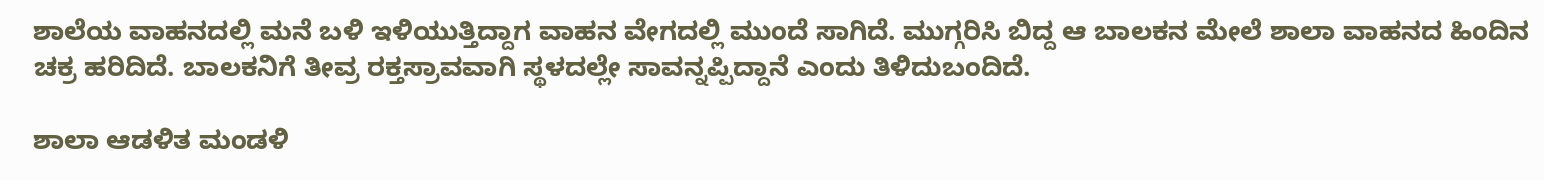ಶಾಲೆಯ ವಾಹನದಲ್ಲಿ ಮನೆ ಬಳಿ ಇಳಿಯುತ್ತಿದ್ದಾಗ ವಾಹನ ವೇಗದಲ್ಲಿ ಮುಂದೆ ಸಾಗಿದೆ. ಮುಗ್ಗರಿಸಿ ಬಿದ್ದ ಆ ಬಾಲಕನ ಮೇಲೆ ಶಾಲಾ ವಾಹನದ ಹಿಂದಿನ ಚಕ್ರ ಹರಿದಿದೆ. ಬಾಲಕನಿಗೆ ತೀವ್ರ ರಕ್ತಸ್ರಾವವಾಗಿ ಸ್ಥಳದಲ್ಲೇ ಸಾವನ್ನಪ್ಪಿದ್ದಾನೆ ಎಂದು ತಿಳಿದುಬಂದಿದೆ.

ಶಾಲಾ ಆಡಳಿತ ಮಂಡಳಿ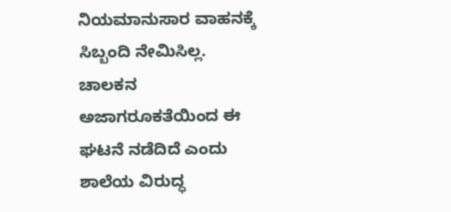ನಿಯಮಾನುಸಾರ ವಾಹನಕ್ಕೆ ಸಿಬ್ಬಂದಿ ನೇಮಿಸಿಲ್ಲ. ಚಾಲಕನ ಅಜಾಗರೂಕತೆಯಿಂದ ಈ ಘಟನೆ ನಡೆದಿದೆ ಎಂದು ಶಾಲೆಯ ವಿರುದ್ಧ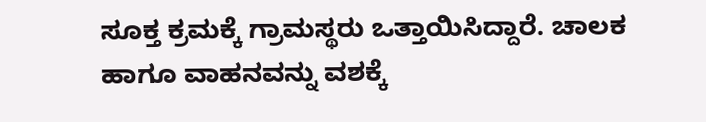ಸೂಕ್ತ ಕ್ರಮಕ್ಕೆ ಗ್ರಾಮಸ್ಥರು ಒತ್ತಾಯಿಸಿದ್ದಾರೆ. ಚಾಲಕ ಹಾಗೂ ವಾಹನವನ್ನು ವಶಕ್ಕೆ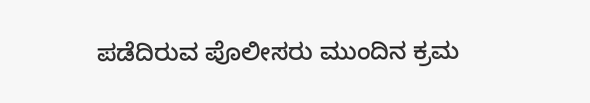ಪಡೆದಿರುವ ಪೊಲೀಸರು ಮುಂದಿನ ಕ್ರಮ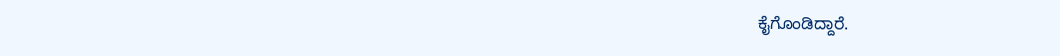ಕೈಗೊಂಡಿದ್ದಾರೆ.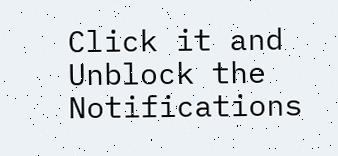Click it and Unblock the Notifications